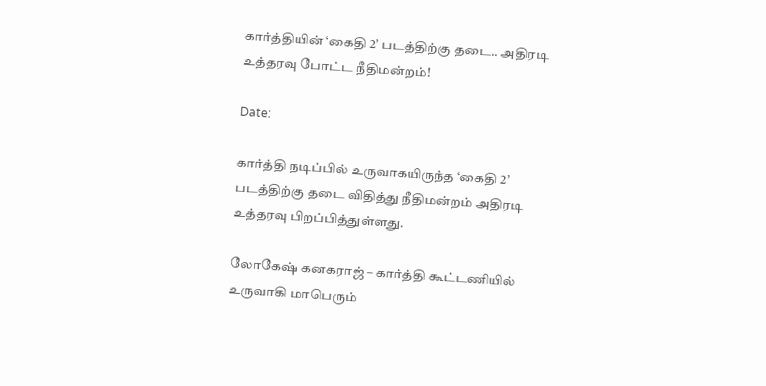கார்த்தியின் ‘கைதி 2’ படத்திற்கு தடை.. அதிரடி உத்தரவு போட்ட நீதிமன்றம்!

Date:

கார்த்தி நடிப்பில் உருவாகயிருந்த ‘கைதி 2’ படத்திற்கு தடை விதித்து நீதிமன்றம் அதிரடி உத்தரவு பிறப்பித்துள்ளது.

லோகேஷ் கனகராஜ் – கார்த்தி கூட்டணியில் உருவாகி மாபெரும்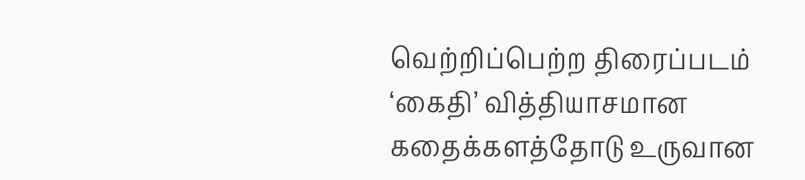வெற்றிப்பெற்ற திரைப்படம் ‘கைதி’ வித்தியாசமான கதைக்களத்தோடு உருவான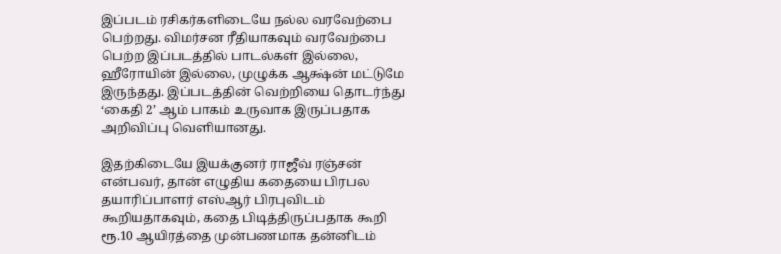இப்படம் ரசிகர்களிடையே நல்ல வரவேற்பை பெற்றது. விமர்சன ரீதியாகவும் வரவேற்பை பெற்ற இப்படத்தில் பாடல்கள் இல்லை, ஹீரோயின் இல்லை, முழுக்க ஆக்ஷ்ன் மட்டுமே இருந்தது. இப்படத்தின் வெற்றியை தொடர்ந்து ‘கைதி 2’ ஆம் பாகம் உருவாக இருப்பதாக அறிவிப்பு வெளியானது.

இதற்கிடையே இயக்குனர் ராஜீவ் ரஞ்சன் என்பவர், தான் எழுதிய கதையை பிரபல தயாரிப்பாளர் எஸ்ஆர் பிரபுவிடம் கூறியதாகவும், கதை பிடித்திருப்பதாக கூறி ரூ.10 ஆயிரத்தை முன்பணமாக தன்னிடம்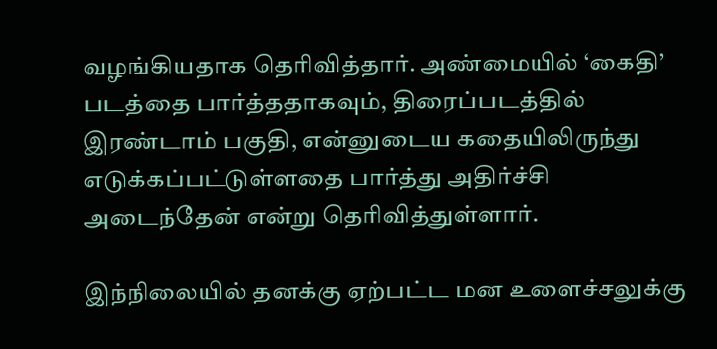வழங்கியதாக தெரிவித்தார். அண்மையில் ‘கைதி’ படத்தை பார்த்ததாகவும், திரைப்படத்தில் இரண்டாம் பகுதி, என்னுடைய கதையிலிருந்து எடுக்கப்பட்டுள்ளதை பார்த்து அதிர்ச்சி அடைந்தேன் என்று தெரிவித்துள்ளார்.

இந்நிலையில் தனக்கு ஏற்பட்ட மன உளைச்சலுக்கு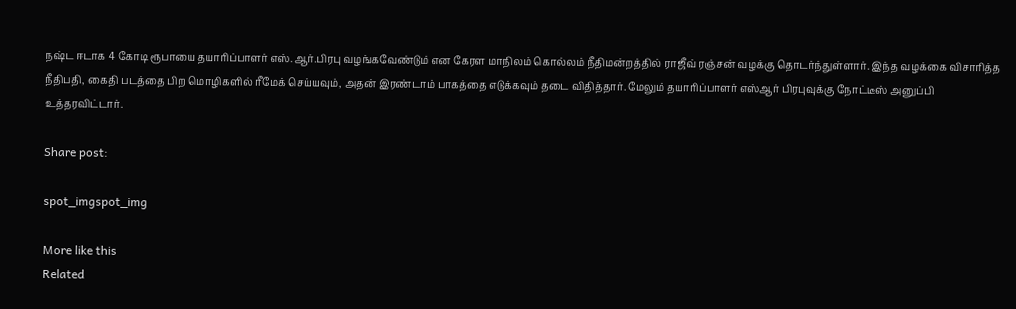நஷ்ட ஈடாக 4 கோடி ரூபாயை தயாரிப்பாளர் எஸ்.ஆர்.பிரபு வழங்கவேண்டும் என கேரள மாநிலம் கொல்லம் நீதிமன்றத்தில் ராஜீவ் ரஞ்சன் வழக்கு தொடர்ந்துள்ளார். இந்த வழக்கை விசாரித்த நீதிபதி, கைதி படத்தை பிற மொழிகளில் ரீமேக் செய்யவும், அதன் இரண்டாம் பாகத்தை எடுக்கவும் தடை விதித்தார். மேலும் தயாரிப்பாளர் எஸ்ஆர் பிரபுவுக்கு நோட்டீஸ் அனுப்பி உத்தரவிட்டார்.

Share post:

spot_imgspot_img

More like this
Related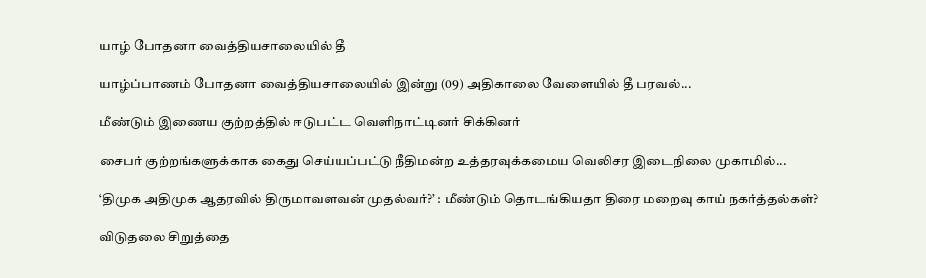யாழ் போதனா வைத்தியசாலையில் தீ

யாழ்ப்பாணம் போதனா வைத்தியசாலையில் இன்று (09) அதிகாலை வேளையில் தீ பரவல்...

மீண்டும் இணைய குற்றத்தில் ஈடுபட்ட வெளிநாட்டினர் சிக்கினர்

சைபர் குற்றங்களுக்காக கைது செய்யப்பட்டு நீதிமன்ற உத்தரவுக்கமைய வெலிசர இடைநிலை முகாமில்...

‘திமுக அதிமுக ஆதரவில் திருமாவளவன் முதல்வர்?’ : மீண்டும் தொடங்கியதா திரை மறைவு காய் நகர்த்தல்கள்?

விடுதலை சிறுத்தை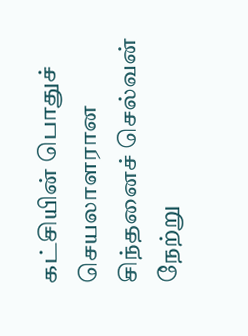கட்சியின் பொதுச் செயலாளரான சிந்தனைச் செல்வன் நேற்று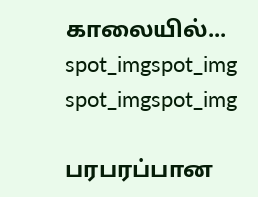காலையில்...
spot_imgspot_img
spot_imgspot_img

பரபரப்பான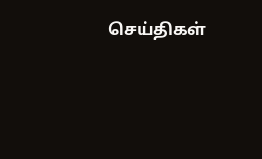செய்திகள்